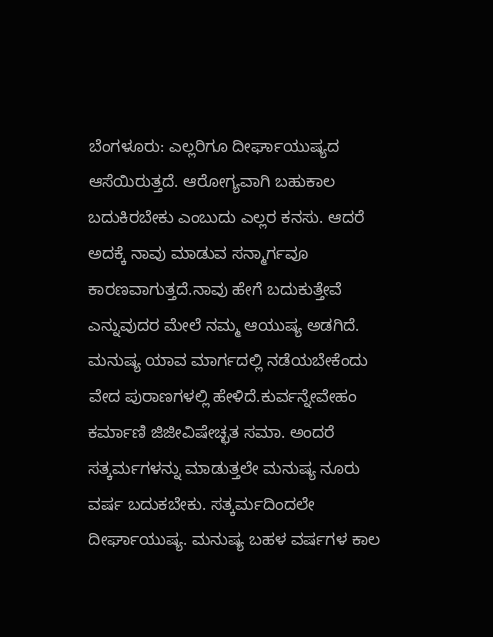ಬೆಂಗಳೂರು: ಎಲ್ಲರಿಗೂ ದೀರ್ಘಾಯುಷ್ಯದ ಆಸೆಯಿರುತ್ತದೆ. ಆರೋಗ್ಯವಾಗಿ ಬಹುಕಾಲ ಬದುಕಿರಬೇಕು ಎಂಬುದು ಎಲ್ಲರ ಕನಸು. ಆದರೆ ಅದಕ್ಕೆ ನಾವು ಮಾಡುವ ಸನ್ಮಾರ್ಗವೂ ಕಾರಣವಾಗುತ್ತದೆ.ನಾವು ಹೇಗೆ ಬದುಕುತ್ತೇವೆ ಎನ್ನುವುದರ ಮೇಲೆ ನಮ್ಮ ಆಯುಷ್ಯ ಅಡಗಿದೆ. ಮನುಷ್ಯ ಯಾವ ಮಾರ್ಗದಲ್ಲಿ ನಡೆಯಬೇಕೆಂದು ವೇದ ಪುರಾಣಗಳಲ್ಲಿ ಹೇಳಿದೆ.ಕುರ್ವನ್ನೇವೇಹಂ ಕರ್ಮಾಣಿ ಜಿಜೀವಿಷೇಚ್ಛತ ಸಮಾ. ಅಂದರೆ ಸತ್ಕರ್ಮಗಳನ್ನು ಮಾಡುತ್ತಲೇ ಮನುಷ್ಯ ನೂರು ವರ್ಷ ಬದುಕಬೇಕು. ಸತ್ಕರ್ಮದಿಂದಲೇ ದೀರ್ಘಾಯುಷ್ಯ. ಮನುಷ್ಯ ಬಹಳ ವರ್ಷಗಳ ಕಾಲ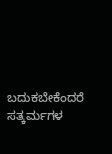ಬದುಕಬೇಕೆಂದರೆ ಸತ್ಕರ್ಮಗಳ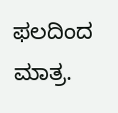ಫಲದಿಂದ ಮಾತ್ರ.